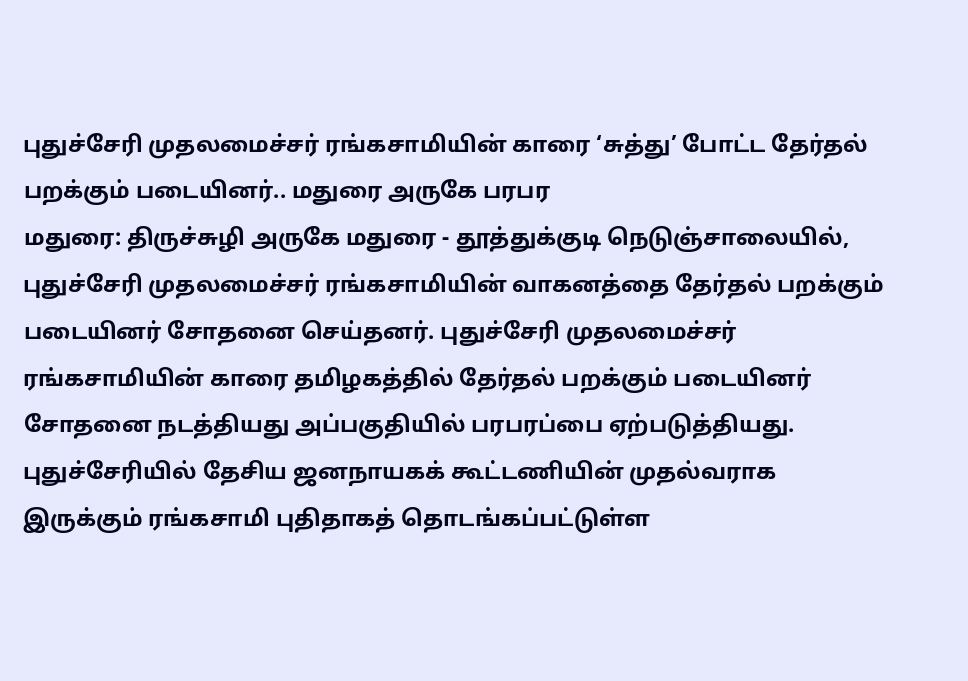புதுச்சேரி முதலமைச்சர் ரங்கசாமியின் காரை ‘சுத்து’ போட்ட தேர்தல் பறக்கும் படையினர்.. மதுரை அருகே பரபர
மதுரை: திருச்சுழி அருகே மதுரை - தூத்துக்குடி நெடுஞ்சாலையில், புதுச்சேரி முதலமைச்சர் ரங்கசாமியின் வாகனத்தை தேர்தல் பறக்கும் படையினர் சோதனை செய்தனர். புதுச்சேரி முதலமைச்சர் ரங்கசாமியின் காரை தமிழகத்தில் தேர்தல் பறக்கும் படையினர் சோதனை நடத்தியது அப்பகுதியில் பரபரப்பை ஏற்படுத்தியது.
புதுச்சேரியில் தேசிய ஜனநாயகக் கூட்டணியின் முதல்வராக இருக்கும் ரங்கசாமி புதிதாகத் தொடங்கப்பட்டுள்ள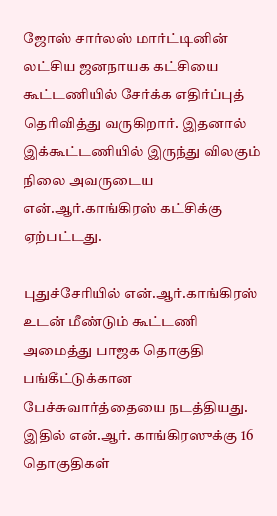ஜோஸ் சார்லஸ் மார்ட்டினின் லட்சிய ஜனநாயக கட்சியை கூட்டணியில் சேர்க்க எதிர்ப்புத் தெரிவித்து வருகிறார். இதனால் இக்கூட்டணியில் இருந்து விலகும் நிலை அவருடைய என்.ஆர்.காங்கிரஸ் கட்சிக்கு ஏற்பட்டது.

புதுச்சேரியில் என்.ஆர்.காங்கிரஸ் உடன் மீண்டும் கூட்டணி அமைத்து பாஜக தொகுதி பங்கீட்டுக்கான பேச்சுவார்த்தையை நடத்தியது. இதில் என்.ஆர். காங்கிரஸுக்கு 16 தொகுதிகள்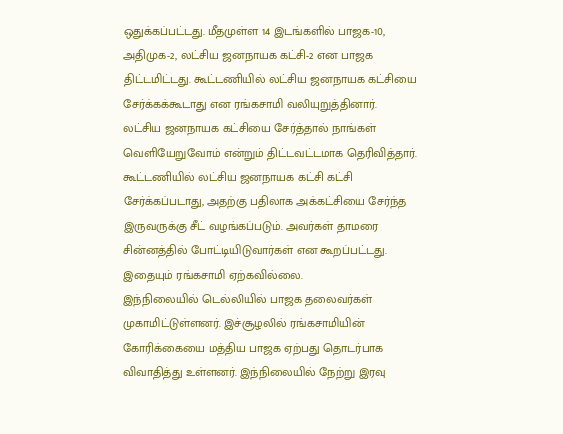ஒதுக்கப்பட்டது. மீதமுள்ள 14 இடங்களில் பாஜக-10, அதிமுக-2, லட்சிய ஜனநாயக கட்சி-2 என பாஜக திட்டமிட்டது. கூட்டணியில் லட்சிய ஜனநாயக கட்சியை சேர்க்கக்கூடாது என ரங்கசாமி வலியுறுத்தினார்.
லட்சிய ஜனநாயக கட்சியை சேர்த்தால் நாங்கள் வெளியேறுவோம் என்றும் திட்டவட்டமாக தெரிவித்தார். கூட்டணியில் லட்சிய ஜனநாயக கட்சி கட்சி சேர்க்கப்படாது, அதற்கு பதிலாக அக்கட்சியை சேர்ந்த இருவருக்கு சீட் வழங்கப்படும். அவர்கள் தாமரை சின்னத்தில் போட்டியிடுவார்கள் என கூறப்பட்டது. இதையும் ரங்கசாமி ஏற்கவில்லை.
இந்நிலையில் டெல்லியில் பாஜக தலைவர்கள் முகாமிட்டுள்ளனர். இச்சூழலில் ரங்கசாமியின் கோரிக்கையை மத்திய பாஜக ஏற்பது தொடர்பாக விவாதித்து உள்ளனர். இந்நிலையில் நேற்று இரவு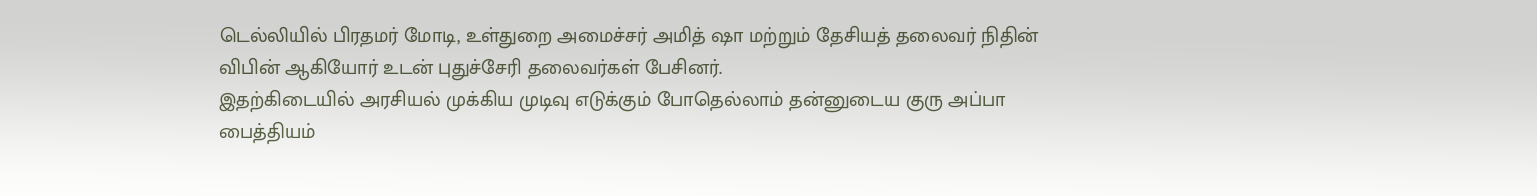டெல்லியில் பிரதமர் மோடி, உள்துறை அமைச்சர் அமித் ஷா மற்றும் தேசியத் தலைவர் நிதின் விபின் ஆகியோர் உடன் புதுச்சேரி தலைவர்கள் பேசினர்.
இதற்கிடையில் அரசியல் முக்கிய முடிவு எடுக்கும் போதெல்லாம் தன்னுடைய குரு அப்பா பைத்தியம்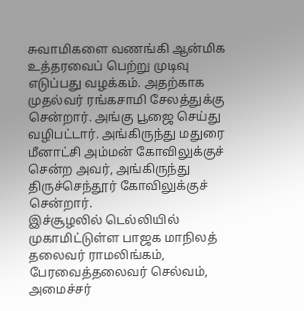சுவாமிகளை வணங்கி ஆன்மிக உத்தரவைப் பெற்று முடிவு எடுப்பது வழக்கம். அதற்காக முதல்வர் ரங்கசாமி சேலத்துக்கு சென்றார். அங்கு பூஜை செய்து வழிபட்டார். அங்கிருந்து மதுரை மீனாட்சி அம்மன் கோவிலுக்குச் சென்ற அவர், அங்கிருந்து திருச்செந்தூர் கோவிலுக்குச் சென்றார்.
இச்சூழலில் டெல்லியில் முகாமிட்டுள்ள பாஜக மாநிலத் தலைவர் ராமலிங்கம், பேரவைத்தலைவர் செல்வம், அமைச்சர்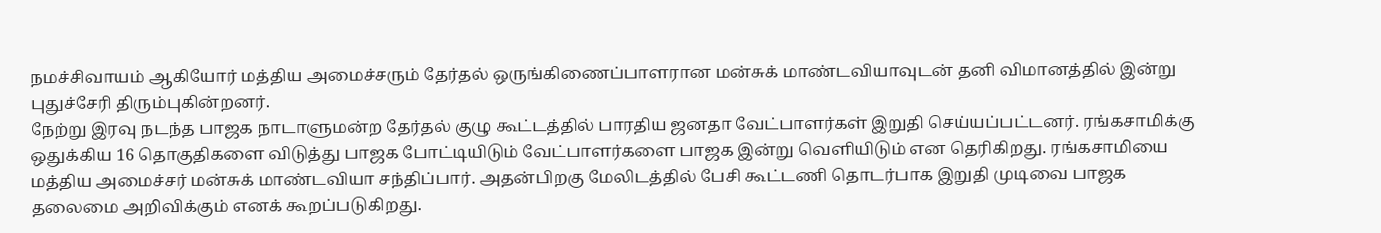நமச்சிவாயம் ஆகியோர் மத்திய அமைச்சரும் தேர்தல் ஒருங்கிணைப்பாளரான மன்சுக் மாண்டவியாவுடன் தனி விமானத்தில் இன்று புதுச்சேரி திரும்புகின்றனர்.
நேற்று இரவு நடந்த பாஜக நாடாளுமன்ற தேர்தல் குழு கூட்டத்தில் பாரதிய ஜனதா வேட்பாளர்கள் இறுதி செய்யப்பட்டனர். ரங்கசாமிக்கு ஒதுக்கிய 16 தொகுதிகளை விடுத்து பாஜக போட்டியிடும் வேட்பாளர்களை பாஜக இன்று வெளியிடும் என தெரிகிறது. ரங்கசாமியை மத்திய அமைச்சர் மன்சுக் மாண்டவியா சந்திப்பார். அதன்பிறகு மேலிடத்தில் பேசி கூட்டணி தொடர்பாக இறுதி முடிவை பாஜக தலைமை அறிவிக்கும் எனக் கூறப்படுகிறது.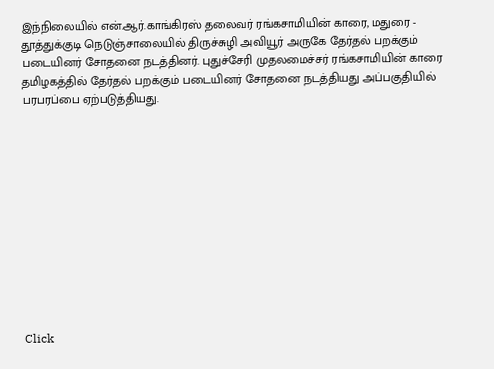இந்நிலையில் என்.ஆர்.காங்கிரஸ் தலைவர் ரங்கசாமியின் காரை, மதுரை - தூத்துக்குடி நெடுஞ்சாலையில் திருச்சுழி அவியூர் அருகே தேர்தல் பறக்கும் படையினர் சோதனை நடத்தினர். புதுச்சேரி முதலமைச்சர் ரங்கசாமியின் காரை தமிழகத்தில் தேர்தல் பறக்கும் படையினர் சோதனை நடத்தியது அப்பகுதியில் பரபரப்பை ஏற்படுத்தியது.












Click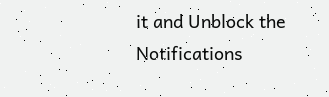it and Unblock the Notifications